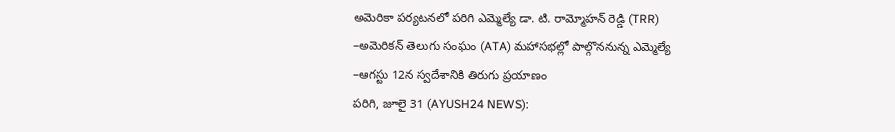అమెరికా పర్యటనలో పరిగి ఎమ్మెల్యే డా. టి. రామ్మోహన్ రెడ్డి (TRR)
–అమెరికన్ తెలుగు సంఘం (ATA) మహాసభల్లో పాల్గొననున్న ఎమ్మెల్యే
–ఆగస్టు 12న స్వదేశానికి తిరుగు ప్రయాణం
పరిగి, జూలై 31 (AYUSH24 NEWS):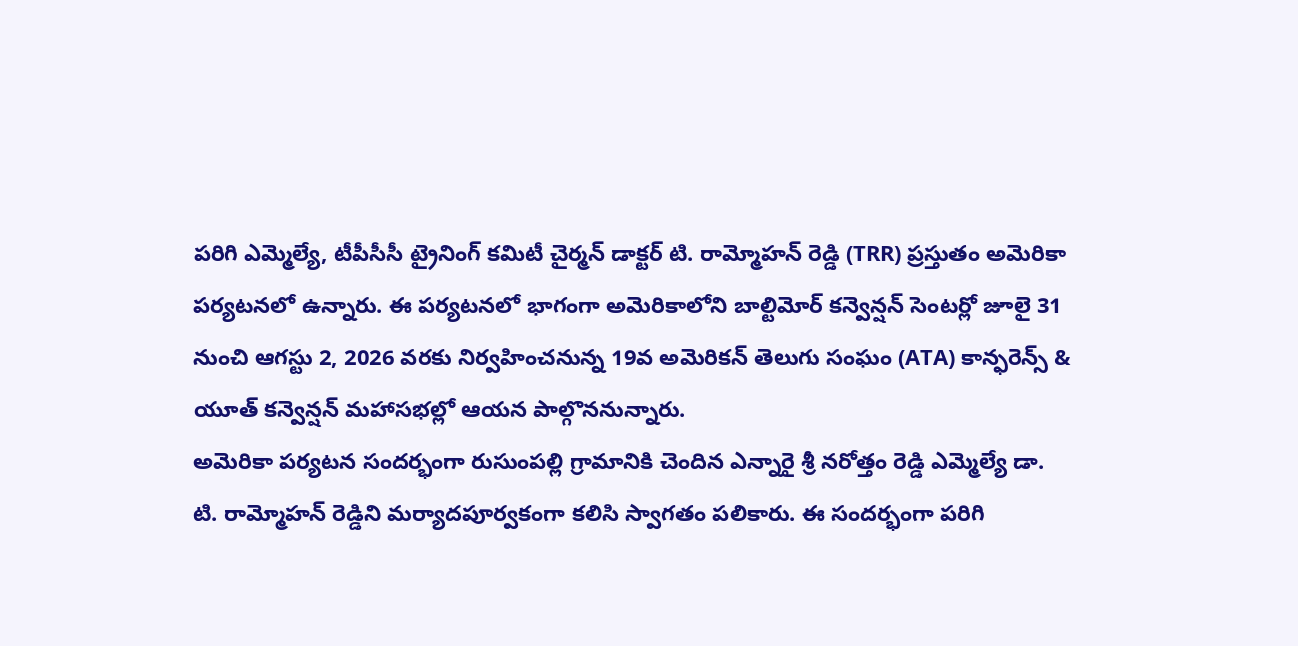పరిగి ఎమ్మెల్యే, టీపీసీసీ ట్రైనింగ్ కమిటీ చైర్మన్ డాక్టర్ టి. రామ్మోహన్ రెడ్డి (TRR) ప్రస్తుతం అమెరికా పర్యటనలో ఉన్నారు. ఈ పర్యటనలో భాగంగా అమెరికాలోని బాల్టిమోర్ కన్వెన్షన్ సెంటర్లో జూలై 31 నుంచి ఆగస్టు 2, 2026 వరకు నిర్వహించనున్న 19వ అమెరికన్ తెలుగు సంఘం (ATA) కాన్ఫరెన్స్ & యూత్ కన్వెన్షన్ మహాసభల్లో ఆయన పాల్గొననున్నారు.
అమెరికా పర్యటన సందర్భంగా రుసుంపల్లి గ్రామానికి చెందిన ఎన్నారై శ్రీ నరోత్తం రెడ్డి ఎమ్మెల్యే డా. టి. రామ్మోహన్ రెడ్డిని మర్యాదపూర్వకంగా కలిసి స్వాగతం పలికారు. ఈ సందర్భంగా పరిగి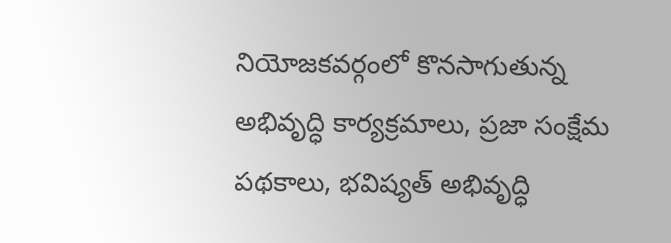నియోజకవర్గంలో కొనసాగుతున్న అభివృద్ధి కార్యక్రమాలు, ప్రజా సంక్షేమ పథకాలు, భవిష్యత్ అభివృద్ధి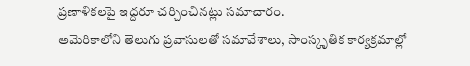ప్రణాళికలపై ఇద్దరూ చర్చించినట్లు సమాచారం.
అమెరికాలోని తెలుగు ప్రవాసులతో సమావేశాలు, సాంస్కృతిక కార్యక్రమాల్లో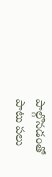పాల్గొనడంతో పాటు పలు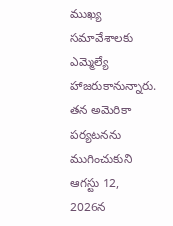ముఖ్య సమావేశాలకు ఎమ్మెల్యే హాజరుకానున్నారు.
తన అమెరికా పర్యటనను ముగించుకుని ఆగస్టు 12, 2026న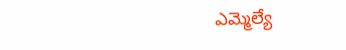ఎమ్మెల్యే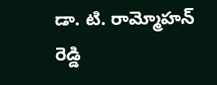డా. టి. రామ్మోహన్ రెడ్డి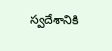స్వదేశానికి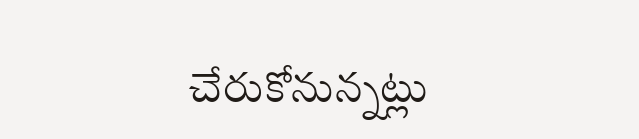చేరుకోనున్నట్లు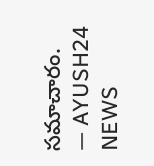సమాచారం.
— AYUSH24 NEWS